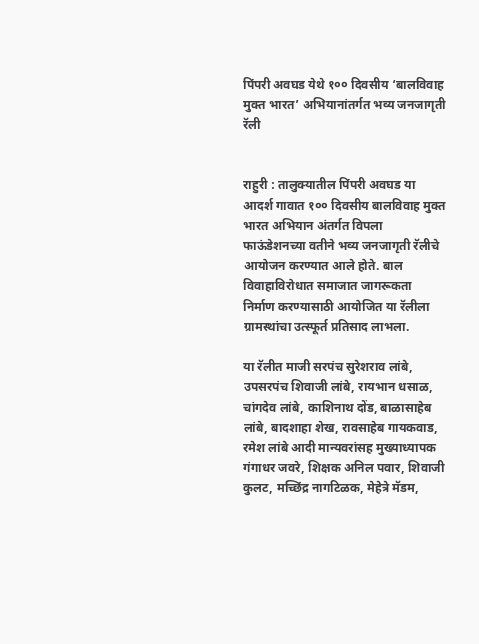पिंपरी अवघड येथे १०० दिवसीय ‘बालविवाह मुक्त भारत’ अभियानांतर्गत भव्य जनजागृती रॅली


राहुरी : तालुक्यातील पिंपरी अवघड या आदर्श गावात १०० दिवसीय बालविवाह मुक्त भारत अभियान अंतर्गत विपला फाऊंडेशनच्या वतीने भव्य जनजागृती रॅलीचे आयोजन करण्यात आले होते. बाल विवाहाविरोधात समाजात जागरूकता निर्माण करण्यासाठी आयोजित या रॅलीला ग्रामस्थांचा उत्स्फूर्त प्रतिसाद लाभला.

या रॅलीत माजी सरपंच सुरेशराव लांबे, उपसरपंच शिवाजी लांबे, रायभान धसाळ, चांगदेव लांबे, काशिनाथ दोंड, बाळासाहेब लांबे, बादशाहा शेख, रावसाहेब गायकवाड, रमेश लांबे आदी मान्यवरांसह मुख्याध्यापक गंगाधर जवरे, शिक्षक अनिल पवार, शिवाजी कुलट, मच्छिंद्र नागटिळक, मेहेत्रे मॅडम,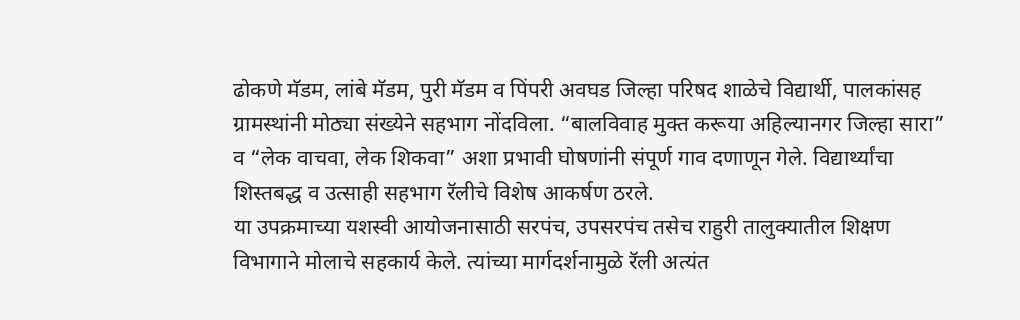ढोकणे मॅडम, लांबे मॅडम, पुरी मॅडम व पिंपरी अवघड जिल्हा परिषद शाळेचे विद्यार्थी, पालकांसह ग्रामस्थांनी मोठ्या संख्येने सहभाग नोंदविला. “बालविवाह मुक्त करूया अहिल्यानगर जिल्हा सारा” व “लेक वाचवा, लेक शिकवा” अशा प्रभावी घोषणांनी संपूर्ण गाव दणाणून गेले. विद्यार्थ्यांचा शिस्तबद्ध व उत्साही सहभाग रॅलीचे विशेष आकर्षण ठरले.
या उपक्रमाच्या यशस्वी आयोजनासाठी सरपंच, उपसरपंच तसेच राहुरी तालुक्यातील शिक्षण विभागाने मोलाचे सहकार्य केले. त्यांच्या मार्गदर्शनामुळे रॅली अत्यंत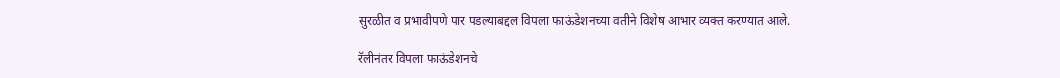सुरळीत व प्रभावीपणे पार पडल्याबद्दल विपला फाऊंडेशनच्या वतीने विशेष आभार व्यक्त करण्यात आले.

रॅलीनंतर विपला फाऊंडेशनचे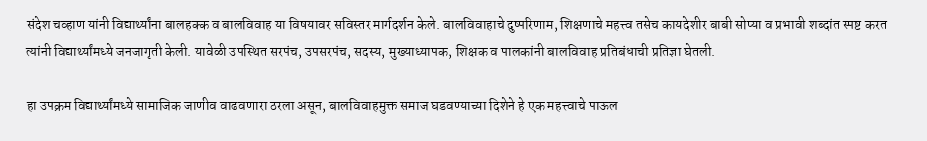संदेश चव्हाण यांनी विद्यार्थ्यांना बालहक्क व बालविवाह या विषयावर सविस्तर मार्गदर्शन केले. बालविवाहाचे दुष्परिणाम, शिक्षणाचे महत्त्व तसेच कायदेशीर बाबी सोप्या व प्रभावी शब्दांत स्पष्ट करत त्यांनी विद्यार्थ्यांमध्ये जनजागृती केली. यावेळी उपस्थित सरपंच, उपसरपंच, सदस्य, मुख्याध्यापक, शिक्षक व पालकांनी बालविवाह प्रतिबंधाची प्रतिज्ञा घेतली.

हा उपक्रम विद्यार्थ्यांमध्ये सामाजिक जाणीव वाढवणारा ठरला असून, बालविवाहमुक्त समाज घडवण्याच्या दिशेने हे एक महत्त्वाचे पाऊल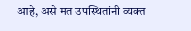आहे, असे मत उपस्थितांनी व्यक्त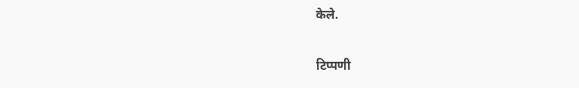केले.

टिप्पणी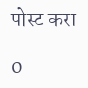पोस्ट करा

0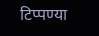टिप्पण्या